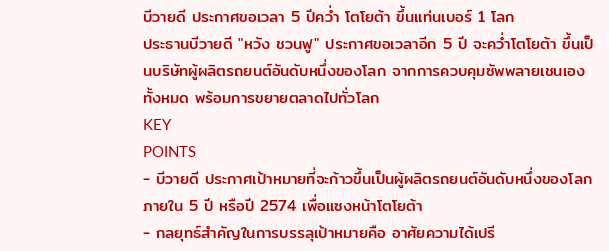บีวายดี ประกาศขอเวลา 5 ปีคว่ำ โตโยต้า ขึ้นแท่นเบอร์ 1 โลก
ประธานบีวายดี "หวัง ชวนฟู" ประกาศขอเวลาอีก 5 ปี จะคว่ำโตโยต้า ขึ้นเป็นบริษัทผู้ผลิตรถยนต์อันดับหนึ่งของโลก จากการควบคุมซัพพลายเชนเองทั้งหมด พร้อมการขยายตลาดไปทั่วโลก
KEY
POINTS
- บีวายดี ประกาศเป้าหมายที่จะก้าวขึ้นเป็นผู้ผลิตรถยนต์อันดับหนึ่งของโลกภายใน 5 ปี หรือปี 2574 เพื่อแซงหน้าโตโยต้า
- กลยุทธ์สำคัญในการบรรลุเป้าหมายคือ อาศัยความได้เปรี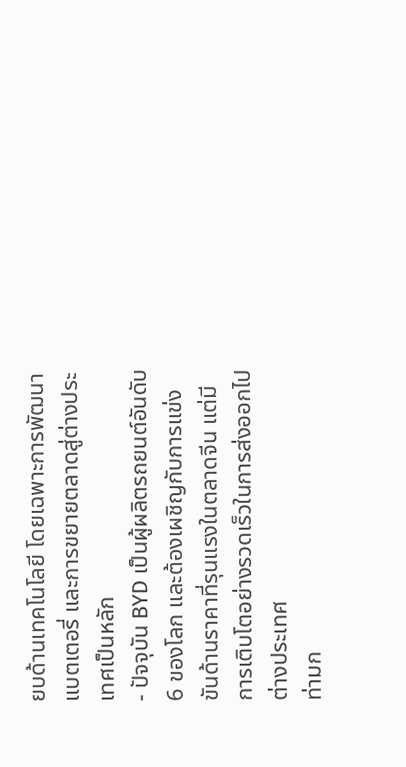ยบด้านเทคโนโลยี โดยเฉพาะการพัฒนาแบตเตอรี่ และการขยายตลาดสู่ต่างประเทศเป็นหลัก
- ปัจจุบัน BYD เป็นผู้ผลิตรถยนต์อันดับ 6 ของโลก และต้องเผชิญกับการแข่งขันด้านราคาที่รุนแรงในตลาดจีน แต่มีการเติบโตอย่างรวดเร็วในการส่งออกไปต่างประเทศ
ท่ามก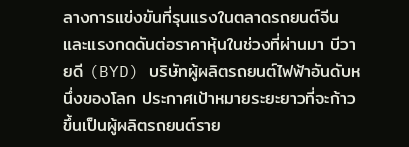ลางการแข่งขันที่รุนแรงในตลาดรถยนต์จีน และแรงกดดันต่อราคาหุ้นในช่วงที่ผ่านมา บีวายดี (BYD) บริษัทผู้ผลิตรถยนต์ไฟฟ้าอันดับหนึ่งของโลก ประกาศเป้าหมายระยะยาวที่จะก้าวขึ้นเป็นผู้ผลิตรถยนต์ราย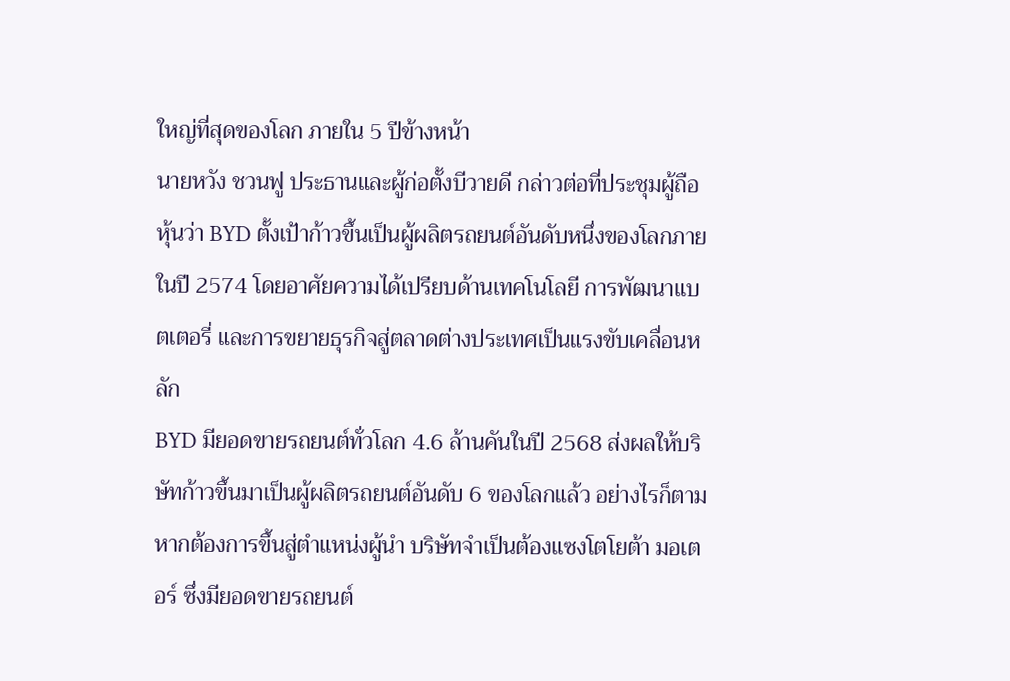ใหญ่ที่สุดของโลก ภายใน 5 ปีข้างหน้า
นายหวัง ชวนฟู ประธานและผู้ก่อตั้งบีวายดี กล่าวต่อที่ประชุมผู้ถือหุ้นว่า BYD ตั้งเป้าก้าวขึ้นเป็นผู้ผลิตรถยนต์อันดับหนึ่งของโลกภายในปี 2574 โดยอาศัยความได้เปรียบด้านเทคโนโลยี การพัฒนาแบตเตอรี่ และการขยายธุรกิจสู่ตลาดต่างประเทศเป็นแรงขับเคลื่อนหลัก
BYD มียอดขายรถยนต์ทั่วโลก 4.6 ล้านคันในปี 2568 ส่งผลให้บริษัทก้าวขึ้นมาเป็นผู้ผลิตรถยนต์อันดับ 6 ของโลกแล้ว อย่างไรก็ตาม หากต้องการขึ้นสู่ตำแหน่งผู้นำ บริษัทจำเป็นต้องแซงโตโยต้า มอเตอร์ ซึ่งมียอดขายรถยนต์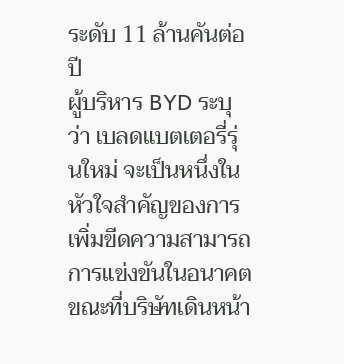ระดับ 11 ล้านคันต่อปี
ผู้บริหาร BYD ระบุว่า เบลดแบตเตอรี่รุ่นใหม่ จะเป็นหนึ่งในหัวใจสำคัญของการเพิ่มขีดความสามารถการแข่งขันในอนาคต ขณะที่บริษัทเดินหน้า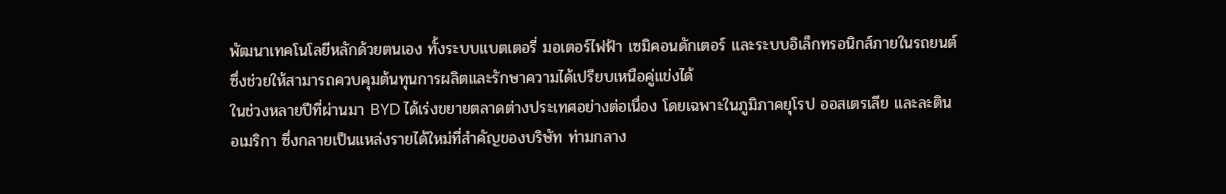พัฒนาเทคโนโลยีหลักด้วยตนเอง ทั้งระบบแบตเตอรี่ มอเตอร์ไฟฟ้า เซมิคอนดักเตอร์ และระบบอิเล็กทรอนิกส์ภายในรถยนต์ ซึ่งช่วยให้สามารถควบคุมต้นทุนการผลิตและรักษาความได้เปรียบเหนือคู่แข่งได้
ในช่วงหลายปีที่ผ่านมา BYD ได้เร่งขยายตลาดต่างประเทศอย่างต่อเนื่อง โดยเฉพาะในภูมิภาคยุโรป ออสเตรเลีย และละตินอเมริกา ซึ่งกลายเป็นแหล่งรายได้ใหม่ที่สำคัญของบริษัท ท่ามกลาง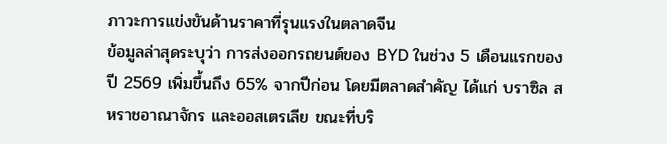ภาวะการแข่งขันด้านราคาที่รุนแรงในตลาดจีน
ข้อมูลล่าสุดระบุว่า การส่งออกรถยนต์ของ BYD ในช่วง 5 เดือนแรกของปี 2569 เพิ่มขึ้นถึง 65% จากปีก่อน โดยมีตลาดสำคัญ ได้แก่ บราซิล สหราชอาณาจักร และออสเตรเลีย ขณะที่บริ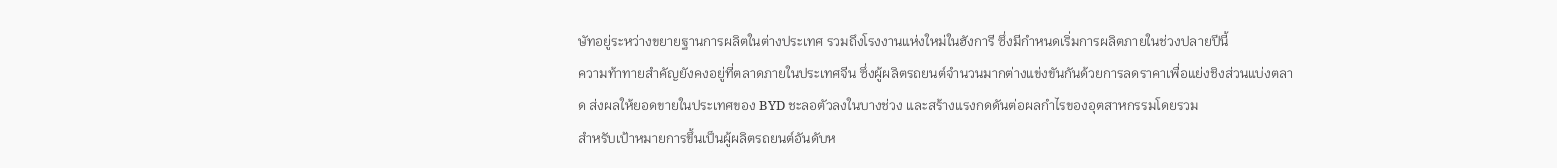ษัทอยู่ระหว่างขยายฐานการผลิตในต่างประเทศ รวมถึงโรงงานแห่งใหม่ในฮังการี ซึ่งมีกำหนดเริ่มการผลิตภายในช่วงปลายปีนี้
ความท้าทายสำคัญยังคงอยู่ที่ตลาดภายในประเทศจีน ซึ่งผู้ผลิตรถยนต์จำนวนมากต่างแข่งขันกันด้วยการลดราคาเพื่อแย่งชิงส่วนแบ่งตลาด ส่งผลให้ยอดขายในประเทศของ BYD ชะลอตัวลงในบางช่วง และสร้างแรงกดดันต่อผลกำไรของอุตสาหกรรมโดยรวม
สำหรับเป้าหมายการขึ้นเป็นผู้ผลิตรถยนต์อันดับห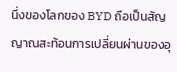นึ่งของโลกของ BYD ถือเป็นสัญญาณสะท้อนการเปลี่ยนผ่านของอุ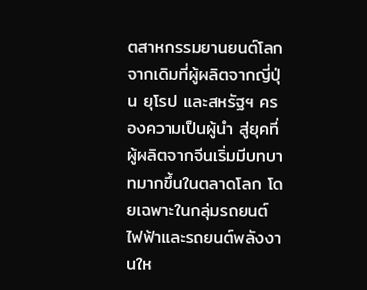ตสาหกรรมยานยนต์โลก จากเดิมที่ผู้ผลิตจากญี่ปุ่น ยุโรป และสหรัฐฯ ครองความเป็นผู้นำ สู่ยุคที่ผู้ผลิตจากจีนเริ่มมีบทบาทมากขึ้นในตลาดโลก โดยเฉพาะในกลุ่มรถยนต์ไฟฟ้าและรถยนต์พลังงานให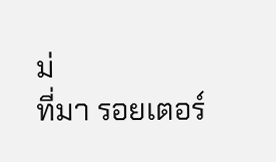ม่
ที่มา รอยเตอร์